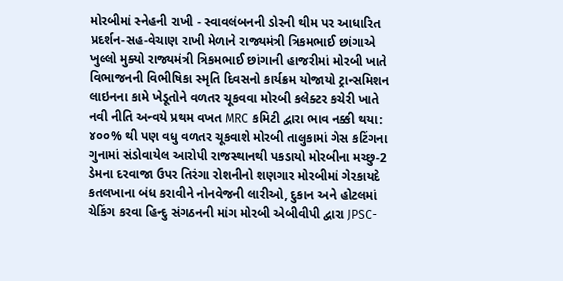મોરબીમાં સ્નેહની રાખી - સ્વાવલંબનની ડોરની થીમ પર આધારિત પ્રદર્શન-સહ-વેચાણ રાખી મેળાને રાજ્યમંત્રી ત્રિકમભાઈ છાંગાએ ખુલ્લો મુક્યો રાજ્યમંત્રી ત્રિકમભાઈ છાંગાની હાજરીમાં મોરબી ખાતે વિભાજનની વિભીષિકા સ્મૃતિ દિવસનો કાર્યક્રમ યોજાયો ટ્રાન્સમિશન લાઇનના કામે ખેડૂતોને વળતર ચૂકવવા મોરબી કલેક્ટર કચેરી ખાતે નવી નીતિ અન્વયે પ્રથમ વખત MRC કમિટી દ્વારા ભાવ નક્કી થયા: ૪૦૦% થી પણ વધુ વળતર ચૂકવાશે મોરબી તાલુકામાં ગેસ કટિંગના ગુનામાં સંડોવાયેલ આરોપી રાજસ્થાનથી પકડાયો મોરબીના મચ્છુ-2 ડેમના દરવાજા ઉપર તિરંગા રોશનીનો શણગાર મોરબીમાં ગેરકાયદે કતલખાના બંધ કરાવીને નોનવેજની લારીઓ, દુકાન અને હોટલમાં ચેકિંગ કરવા હિન્દુ સંગઠનની માંગ મોરબી એબીવીપી દ્વારા JPSC-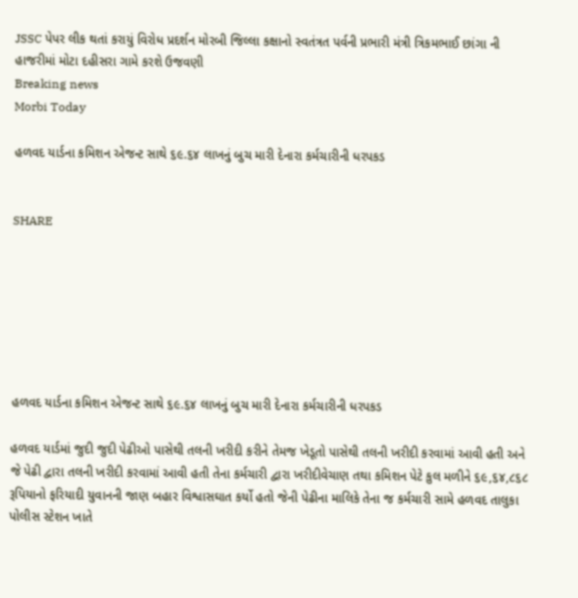JSSC પેપર લીક થતાં કરાયું વિરોધ પ્રદર્શન મોરબી જિલ્લા કક્ષાનો સ્વતંત્રત પર્વની પ્રભારી મંત્રી ત્રિકમભાઈ છાંગા ની હાજરીમાં મોટા દહીસરા ગામે કરશે ઉજવણી
Breaking news
Morbi Today

હળવદ યાર્ડના કમિશન એજન્ટ સાથે ૬૯.૬૪ લાખનું બુચ મારી દેનારા કર્મચારીની ધરપકડ


SHARE







હળવદ યાર્ડના કમિશન એજન્ટ સાથે ૬૯.૬૪ લાખનું બુચ મારી દેનારા કર્મચારીની ધરપકડ

હળવદ યાર્ડમાં જુદી જુદી પેઢીઓ પાસેથી તલની ખરીદી કરીને તેમજ ખેડૂતો પાસેથી તલની ખરીદી કરવામાં આવી હતી અને જે પેઢી દ્વારા તલની ખરીદી કરવામાં આવી હતી તેના કર્મચારી દ્વારા ખરીદીવેચાણ તથા કમિશન પેટે કુલ મળીને ૬૯,૬૪,૮૬૮ રૂપિયાનો ફરિયાદી યુવાનની જાણ બહાર વિશ્વાસઘાત કર્યો હતો જેની પેઢીના માલિકે તેના જ કર્મચારી સામે હળવદ તાલુકા પોલીસ સ્ટેશન ખાતે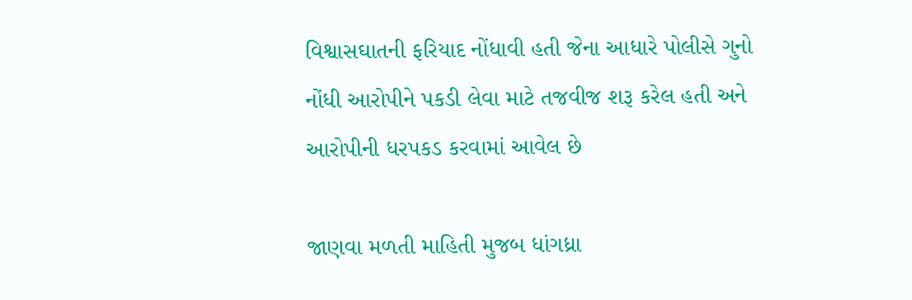વિશ્વાસઘાતની ફરિયાદ નોંધાવી હતી જેના આધારે પોલીસે ગુનો નોંધી આરોપીને પકડી લેવા માટે તજવીજ શરૂ કરેલ હતી અને આરોપીની ધરપકડ કરવામાં આવેલ છે

જાણવા મળતી માહિતી મુજબ ધાંગધ્રા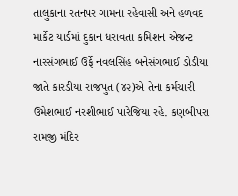તાલુકાના રતનપર ગામના રહેવાસી અને હળવદ માર્કેટ યાર્ડમાં દુકાન ધરાવતા કમિશન એજન્ટ નારસંગભાઈ ઉર્ફે નવલસિંહ બનેસંગભાઈ ડોડીયા જાતે કારડીયા રાજપુત (૪૨)એ તેના કર્મચારી ઉમેશભાઈ નરશીભાઈ પારેજિયા રહે. કણબીપરા રામજી મંદિર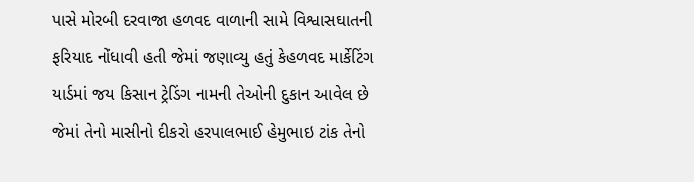પાસે મોરબી દરવાજા હળવદ વાળાની સામે વિશ્વાસઘાતની ફરિયાદ નોંધાવી હતી જેમાં જણાવ્યુ હતું કેહળવદ માર્કેટિંગ યાર્ડમાં જય કિસાન ટ્રેડિંગ નામની તેઓની દુકાન આવેલ છે જેમાં તેનો માસીનો દીકરો હરપાલભાઈ હેમુભાઇ ટાંક તેનો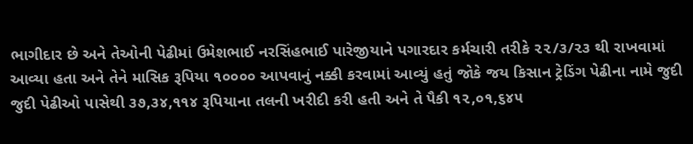ભાગીદાર છે અને તેઓની પેઢીમાં ઉમેશભાઈ નરસિંહભાઈ પારેજીયાને પગારદાર કર્મચારી તરીકે ૨૨/૩/૨૩ થી રાખવામાં આવ્યા હતા અને તેને માસિક રૂપિયા ૧૦૦૦૦ આપવાનું નક્કી કરવામાં આવ્યું હતું જોકે જય કિસાન ટ્રેડિંગ પેઢીના નામે જુદી જુદી પેઢીઓ પાસેથી ૩૭,૩૪,૧૧૪ રૂપિયાના તલની ખરીદી કરી હતી અને તે પૈકી ૧૨,૦૧,૬૪૫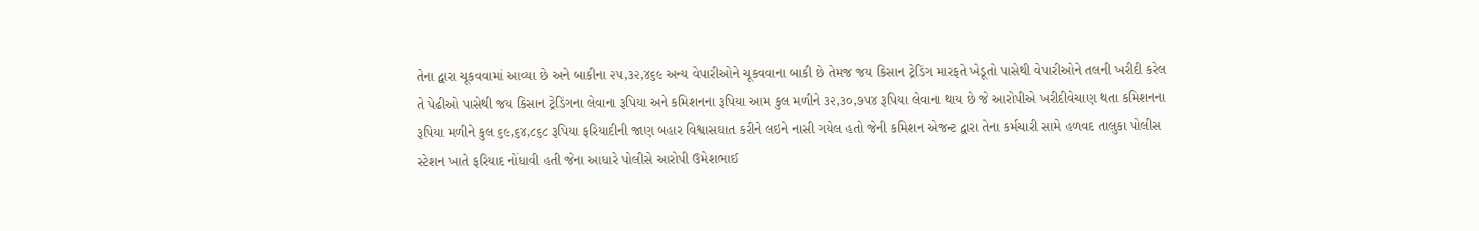તેના દ્વારા ચૂકવવામાં આવ્યા છે અને બાકીના ૨૫,૩૨,૪૬૯ અન્ય વેપારીઓને ચૂકવવાના બાકી છે તેમજ જય કિસાન ટ્રેડિંગ મારફતે ખેડૂતો પાસેથી વેપારીઓને તલની ખરીદી કરેલ તે પેઢીઓ પાસેથી જય કિસાન ટ્રેડિંગના લેવાના રૂપિયા અને કમિશનના રૂપિયા આમ કુલ મળીને ૩૨,૩૦,૭૫૪ રૂપિયા લેવાના થાય છે જે આરોપીએ ખરીદીવેચાણ થતા કમિશનના રૂપિયા મળીને કુલ ૬૯,૬૪,૮૬૮ રૂપિયા ફરિયાદીની જાણ બહાર વિશ્વાસઘાત કરીને લઇને નાસી ગયેલ હતો જેની કમિશન એજન્ટ દ્વારા તેના કર્મચારી સામે હળવદ તાલુકા પોલીસ સ્ટેશન ખાતે ફરિયાદ નોંધાવી હતી જેના આધારે પોલીસે આરોપી ઉમેશભાઈ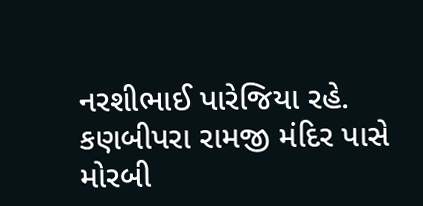નરશીભાઈ પારેજિયા રહે. કણબીપરા રામજી મંદિર પાસે મોરબી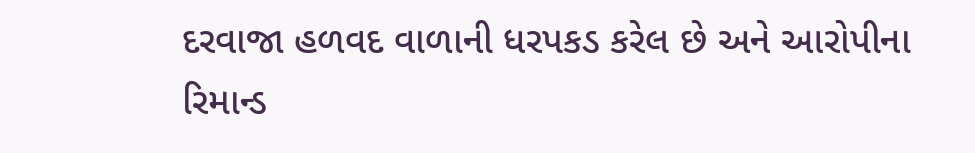દરવાજા હળવદ વાળાની ધરપકડ કરેલ છે અને આરોપીના રિમાન્ડ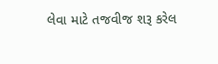લેવા માટે તજવીજ શરૂ કરેલ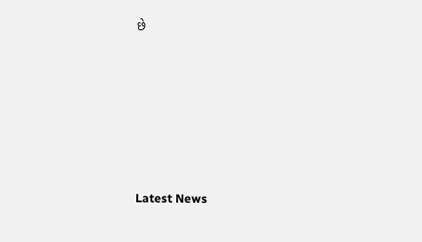છે






Latest News